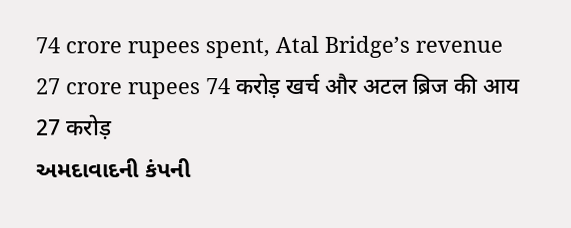74 crore rupees spent, Atal Bridge’s revenue 27 crore rupees 74 करोड़ खर्च और अटल ब्रिज की आय 27 करोड़
અમદાવાદની કંપની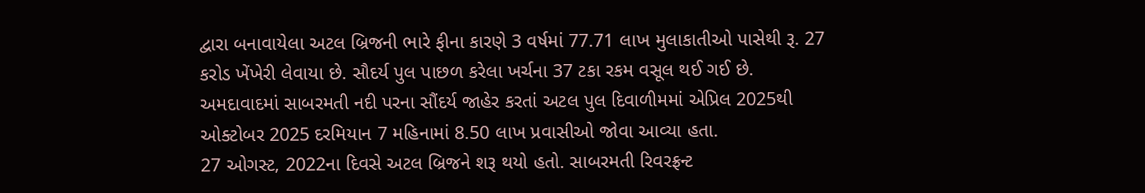દ્વારા બનાવાયેલા અટલ બ્રિજની ભારે ફીના કારણે 3 વર્ષમાં 77.71 લાખ મુલાકાતીઓ પાસેથી રૂ. 27 કરોડ ખેંખેરી લેવાયા છે. સૌદર્ય પુલ પાછળ કરેલા ખર્ચના 37 ટકા રકમ વસૂલ થઈ ગઈ છે.
અમદાવાદમાં સાબરમતી નદી પરના સૌંદર્ય જાહેર કરતાં અટલ પુલ દિવાળીમમાં એપ્રિલ 2025થી ઓક્ટોબર 2025 દરમિયાન 7 મહિનામાં 8.50 લાખ પ્રવાસીઓ જોવા આવ્યા હતા.
27 ઓગસ્ટ, 2022ના દિવસે અટલ બ્રિજને શરૂ થયો હતો. સાબરમતી રિવરફ્રન્ટ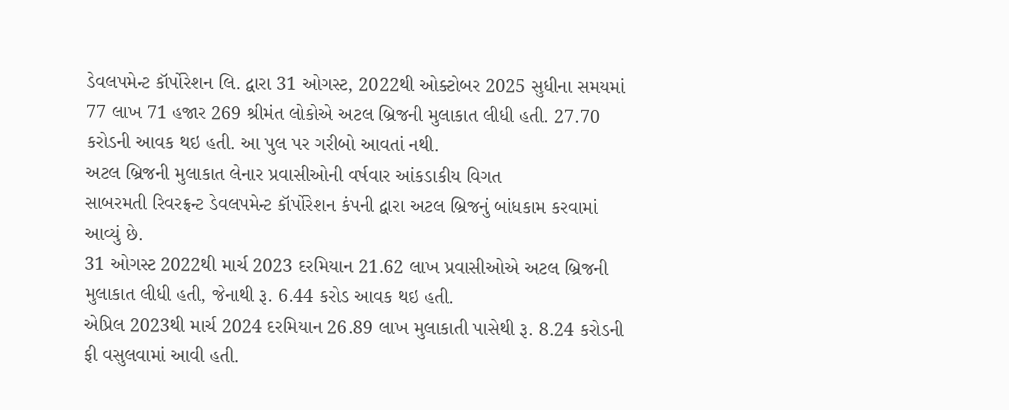ડેવલપમેન્ટ કૉર્પોરેશન લિ. દ્વારા 31 ઓગસ્ટ, 2022થી ઓક્ટોબર 2025 સુધીના સમયમાં 77 લાખ 71 હજાર 269 શ્રીમંત લોકોએ અટલ બ્રિજની મુલાકાત લીધી હતી. 27.70 કરોડની આવક થઇ હતી. આ પુલ પર ગરીબો આવતાં નથી.
અટલ બ્રિજની મુલાકાત લેનાર પ્રવાસીઓની વર્ષવાર આંકડાકીય વિગત
સાબરમતી રિવરફ્રન્ટ ડેવલપમેન્ટ કૉર્પોરેશન કંપની દ્વારા અટલ બ્રિજનું બાંધકામ કરવામાં આવ્યું છે.
31 ઓગસ્ટ 2022થી માર્ચ 2023 દરમિયાન 21.62 લાખ પ્રવાસીઓએ અટલ બ્રિજની મુલાકાત લીધી હતી, જેનાથી રૂ. 6.44 કરોડ આવક થઇ હતી.
એપ્રિલ 2023થી માર્ચ 2024 દરમિયાન 26.89 લાખ મુલાકાતી પાસેથી રૂ. 8.24 કરોડની ફી વસુલવામાં આવી હતી.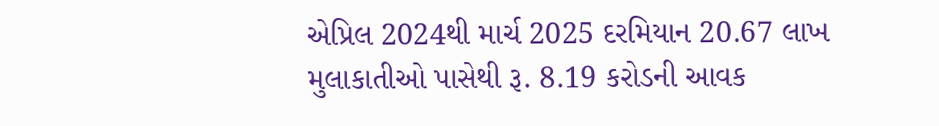એપ્રિલ 2024થી માર્ચ 2025 દરમિયાન 20.67 લાખ મુલાકાતીઓ પાસેથી રૂ. 8.19 કરોડની આવક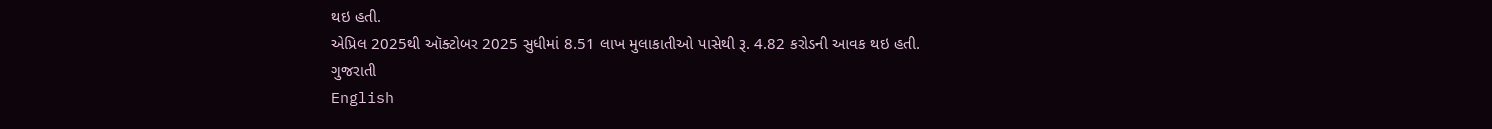થઇ હતી.
એપ્રિલ 2025થી ઑક્ટોબર 2025 સુધીમાં 8.51 લાખ મુલાકાતીઓ પાસેથી રૂ. 4.82 કરોડની આવક થઇ હતી.
ગુજરાતી
English